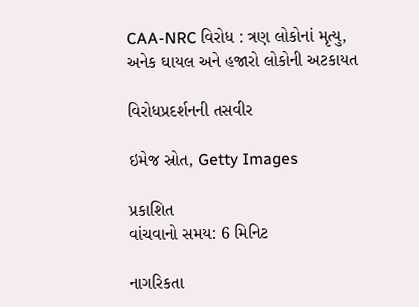CAA-NRC વિરોધ : ત્રણ લોકોનાં મૃત્યુ, અનેક ઘાયલ અને હજારો લોકોની અટકાયત

વિરોધપ્રદર્શનની તસવીર

ઇમેજ સ્રોત, Getty Images

પ્રકાશિત
વાંચવાનો સમય: 6 મિનિટ

નાગરિકતા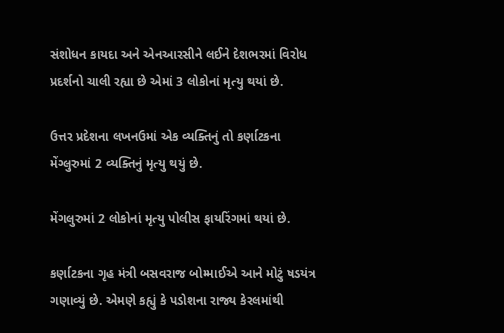સંશોધન કાયદા અને એનઆરસીને લઈને દેશભરમાં વિરોધ પ્રદર્શનો ચાલી રહ્યા છે એમાં 3 લોકોનાં મૃત્યુ થયાં છે.

ઉત્તર પ્રદેશના લખનઉમાં એક વ્યક્તિનું તો કર્ણાટકના મેંગ્લુરુમાં 2 વ્યક્તિનું મૃત્યુ થયું છે.

મેંગલુરુમાં 2 લોકોનાં મૃત્યુ પોલીસ ફાયરિંગમાં થયાં છે.

કર્ણાટકના ગૃહ મંત્રી બસવરાજ બોમ્માઈએ આને મોટું ષડયંત્ર ગણાવ્યું છે. એમણે કહ્યું કે પડોશના રાજ્ય કેરલમાંથી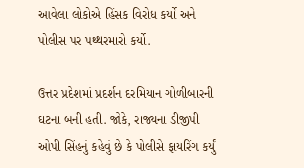આવેલા લોકોએ હિંસક વિરોધ કર્યો અને પોલીસ પર પથ્થરમારો કર્યો.

ઉત્તર પ્રદેશમાં પ્રદર્શન દરમિયાન ગોળીબારની ઘટના બની હતી. જોકે, રાજ્યના ડીજીપી ઓપી સિંહનું કહેવું છે કે પોલીસે ફાયરિંગ કર્યું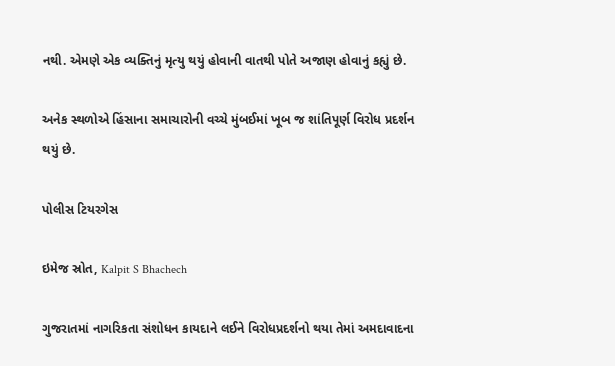નથી. એમણે એક વ્યક્તિનું મૃત્યુ થયું હોવાની વાતથી પોતે અજાણ હોવાનું કહ્યું છે.

અનેક સ્થળોએ હિંસાના સમાચારોની વચ્ચે મુંબઈમાં ખૂબ જ શાંતિપૂર્ણ વિરોધ પ્રદર્શન થયું છે.

પોલીસ ટિયરગેસ

ઇમેજ સ્રોત, Kalpit S Bhachech

ગુજરાતમાં નાગરિકતા સંશોધન કાયદાને લઈને વિરોધપ્રદર્શનો થયા તેમાં અમદાવાદના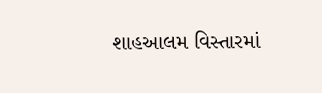શાહઆલમ વિસ્તારમાં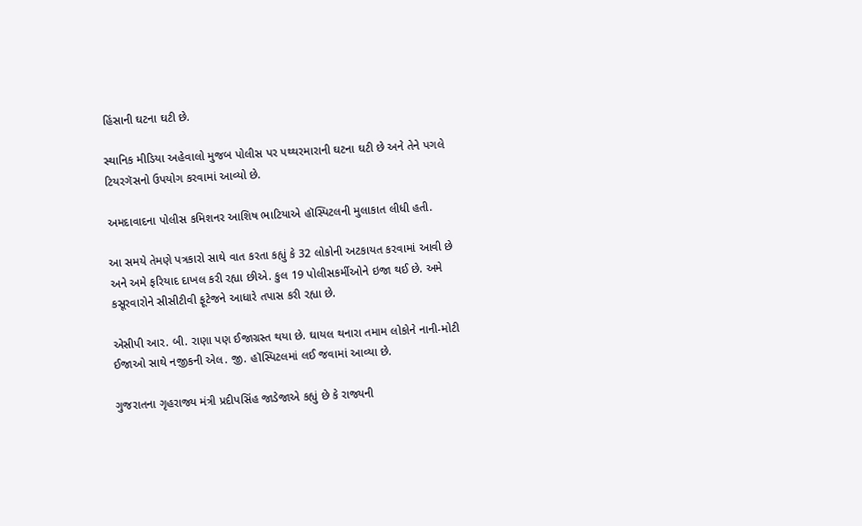હિંસાની ઘટના ઘટી છે.

સ્થાનિક મીડિયા અહેવાલો મુજબ પોલીસ પર પથ્થરમારાની ઘટના ઘટી છે અને તેને પગલે ટિયરગૅસનો ઉપયોગ કરવામાં આવ્યો છે.

અમદાવાદના પોલીસ કમિશનર આશિષ ભાટિયાએ હૉસ્પિટલની મુલાકાત લીધી હતી.

આ સમયે તેમણે પત્રકારો સાથે વાત કરતા કહ્યું કે 32 લોકોની અટકાયત કરવામાં આવી છે અને અમે ફરિયાદ દાખલ કરી રહ્યા છીએ. કુલ 19 પોલીસકર્મીઓને ઇજા થઈ છે. અમે કસૂરવારોને સીસીટીવી ફૂટેજને આધારે તપાસ કરી રહ્યા છે.

એસીપી આર. બી. રાણા પણ ઈજાગ્રસ્ત થયા છે. ઘાયલ થનારા તમામ લોકોને નાની-મોટી ઈજાઓ સાથે નજીકની એલ. જી. હૉસ્પિટલમાં લઈ જવામાં આવ્યા છે.

ગુજરાતના ગૃહરાજ્ય મંત્રી પ્રદીપસિંહ જાડેજાએ કહ્યું છે કે રાજ્યની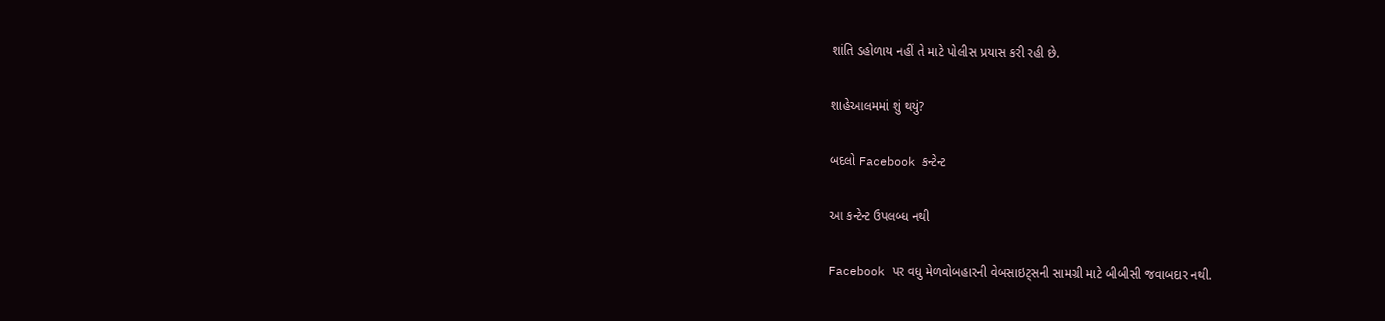શાંતિ ડહોળાય નહીં તે માટે પોલીસ પ્રયાસ કરી રહી છે.

શાહેઆલમમાં શું થયું?

બદલો Facebook કન્ટેન્ટ

આ કન્ટેન્ટ ઉપલબ્ધ નથી

Facebook પર વધુ મેળવોબહારની વેબસાઇટ્સની સામગ્રી માટે બીબીસી જવાબદાર નથી.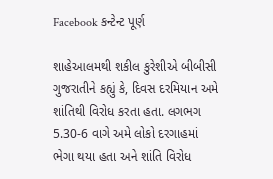Facebook કન્ટેન્ટ પૂર્ણ

શાહેઆલમથી શકીલ કુરેશીએ બીબીસી ગુજરાતીને કહ્યું કે, દિવસ દરમિયાન અમે શાંતિથી વિરોધ કરતા હતા. લગભગ 5.30-6 વાગે અમે લોકો દરગાહમાં ભેગા થયા હતા અને શાંતિ વિરોધ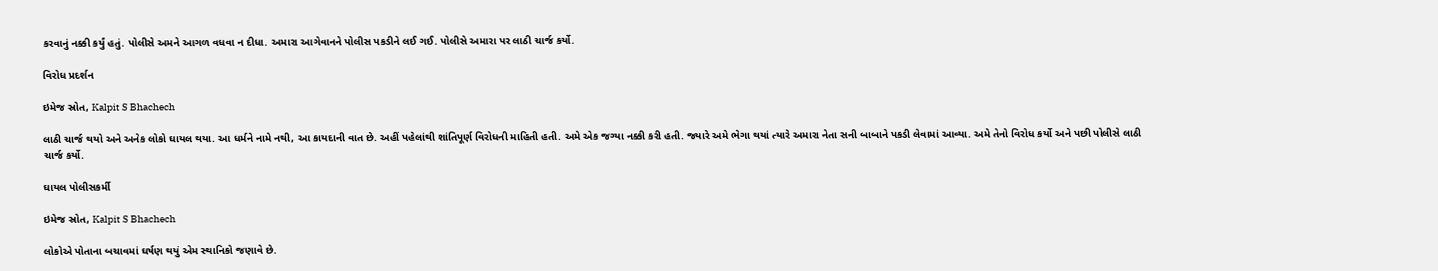કરવાનું નક્કી કર્યું હતું. પોલીસે અમને આગળ વધવા ન દીધા. અમારા આગેવાનને પોલીસ પકડીને લઈ ગઈ. પોલીસે અમારા પર લાઠી ચાર્જ કર્યો.

વિરોધ પ્રદર્શન

ઇમેજ સ્રોત, Kalpit S Bhachech

લાઠી ચાર્જ થયો અને અનેક લોકો ઘાયલ થયા. આ ધર્મને નામે નથી, આ કાયદાની વાત છે. અહીં પહેલાંથી શાંતિપૂર્ણ વિરોધની માહિતી હતી. અમે એક જગ્યા નક્કી કરી હતી. જ્યારે અમે ભેગા થયાં ત્યારે અમારા નેતા સની બાબાને પકડી લેવામાં આવ્યા. અમે તેનો વિરોધ કર્યો અને પછી પોલીસે લાઠી ચાર્જ કર્યો.

ઘાયલ પોલીસકર્મી

ઇમેજ સ્રોત, Kalpit S Bhachech

લોકોએ પોતાના બચાવમાં ઘર્ષણ થયું એમ સ્થાનિકો જણાવે છે.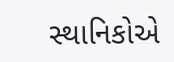સ્થાનિકોએ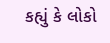કહ્યું કે લોકો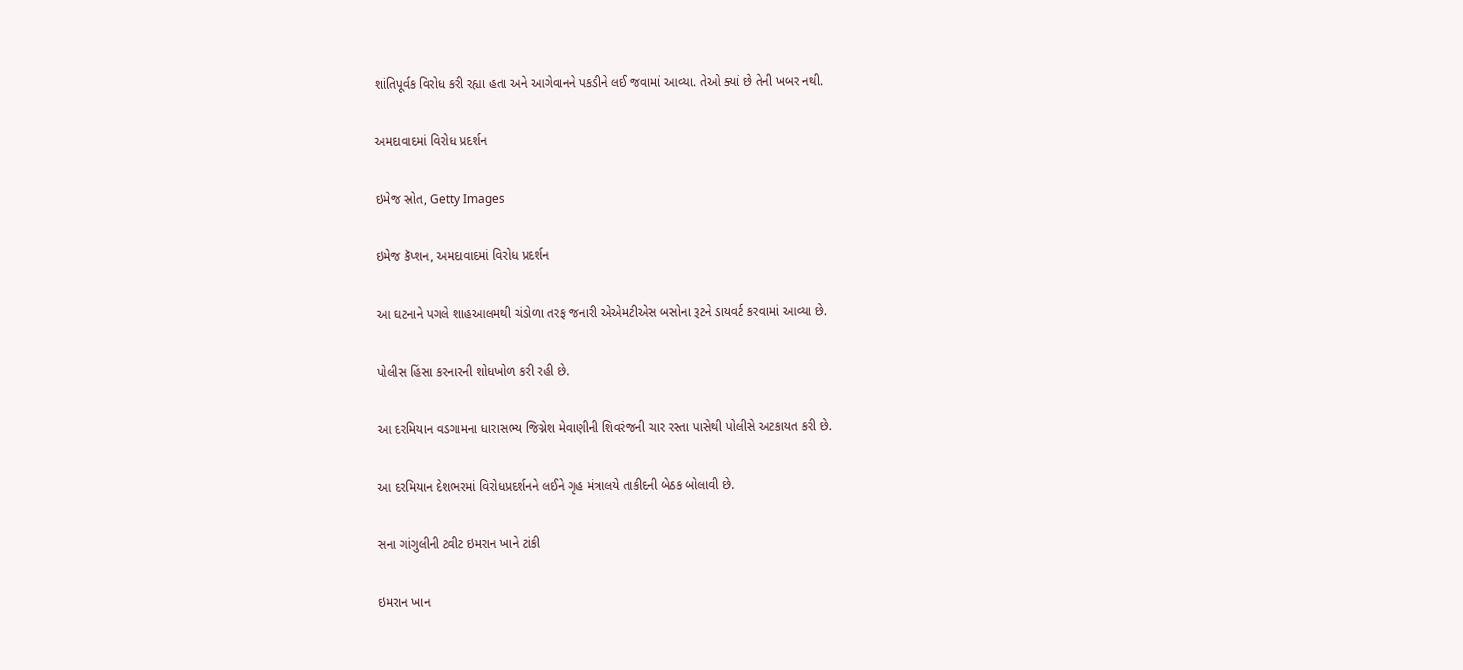શાંતિપૂર્વક વિરોધ કરી રહ્યા હતા અને આગેવાનને પકડીને લઈ જવામાં આવ્યા. તેઓ ક્યાં છે તેની ખબર નથી.

અમદાવાદમાં વિરોધ પ્રદર્શન

ઇમેજ સ્રોત, Getty Images

ઇમેજ કૅપ્શન, અમદાવાદમાં વિરોધ પ્રદર્શન

આ ઘટનાને પગલે શાહઆલમથી ચંડોળા તરફ જનારી એએમટીએસ બસોના રૂટને ડાયવર્ટ કરવામાં આવ્યા છે.

પોલીસ હિંસા કરનારની શોધખોળ કરી રહી છે.

આ દરમિયાન વડગામના ધારાસભ્ય જિગ્નેશ મેવાણીની શિવરંજની ચાર રસ્તા પાસેથી પોલીસે અટકાયત કરી છે.

આ દરમિયાન દેશભરમાં વિરોધપ્રદર્શનને લઈને ગૃહ મંત્રાલયે તાકીદની બેઠક બોલાવી છે.

સના ગાંગુલીની ટ્વીટ ઇમરાન ખાને ટાંકી

ઇમરાન ખાન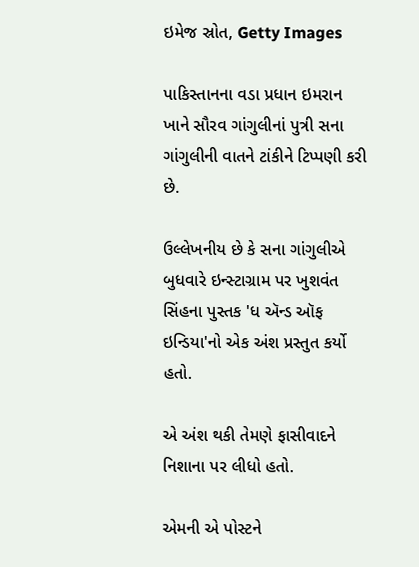ઇમેજ સ્રોત, Getty Images

પાકિસ્તાનના વડા પ્રધાન ઇમરાન ખાને સૌરવ ગાંગુલીનાં પુત્રી સના ગાંગુલીની વાતને ટાંકીને ટિપ્પણી કરી છે.

ઉલ્લેખનીય છે કે સના ગાંગુલીએ બુધવારે ઇન્સ્ટાગ્રામ પર ખુશવંત સિંહના પુસ્તક 'ધ ઍન્ડ ઑફ ઇન્ડિયા'નો એક અંશ પ્રસ્તુત કર્યો હતો.

એ અંશ થકી તેમણે ફાસીવાદને નિશાના પર લીધો હતો.

એમની એ પોસ્ટને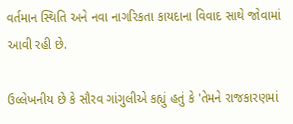વર્તમાન સ્થિતિ અને નવા નાગરિકતા કાયદાના વિવાદ સાથે જોવામાં આવી રહી છે.

ઉલ્લેખનીય છે કે સૌરવ ગાંગુલીએ કહ્યું હતું કે 'તેમને રાજકારણમાં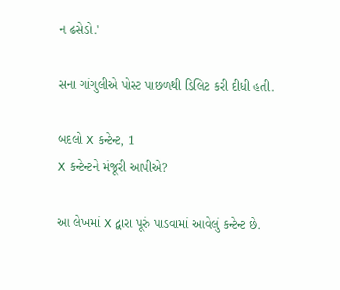ન ઢસેડો.'

સના ગાંગુલીએ પોસ્ટ પાછળથી ડિલિટ કરી દીધી હતી.

બદલો X કન્ટેન્ટ, 1
X કન્ટેન્ટને મંજૂરી આપીએ?

આ લેખમાં X દ્વારા પૂરું પાડવામાં આવેલું કન્ટેન્ટ છે.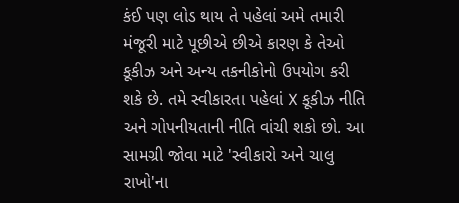કંઈ પણ લોડ થાય તે પહેલાં અમે તમારી મંજૂરી માટે પૂછીએ છીએ કારણ કે તેઓ કૂકીઝ અને અન્ય તકનીકોનો ઉપયોગ કરી શકે છે. તમે સ્વીકારતા પહેલાં X કૂકીઝ નીતિ અને ગોપનીયતાની નીતિ વાંચી શકો છો. આ સામગ્રી જોવા માટે 'સ્વીકારો અને ચાલુ રાખો'ના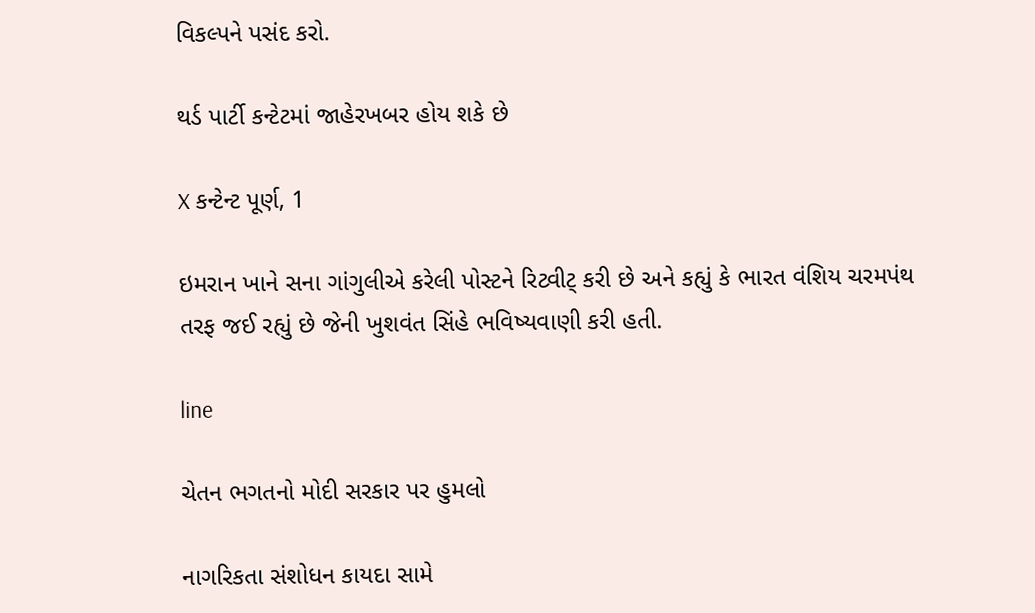વિકલ્પને પસંદ કરો.

થર્ડ પાર્ટી કન્ટેટમાં જાહેરખબર હોય શકે છે

X કન્ટેન્ટ પૂર્ણ, 1

ઇમરાન ખાને સના ગાંગુલીએ કરેલી પોસ્ટને રિટ્વીટ્ કરી છે અને કહ્યું કે ભારત વંશિય ચરમપંથ તરફ જઈ રહ્યું છે જેની ખુશવંત સિંહે ભવિષ્યવાણી કરી હતી.

line

ચેતન ભગતનો મોદી સરકાર પર હુમલો

નાગરિકતા સંશોધન કાયદા સામે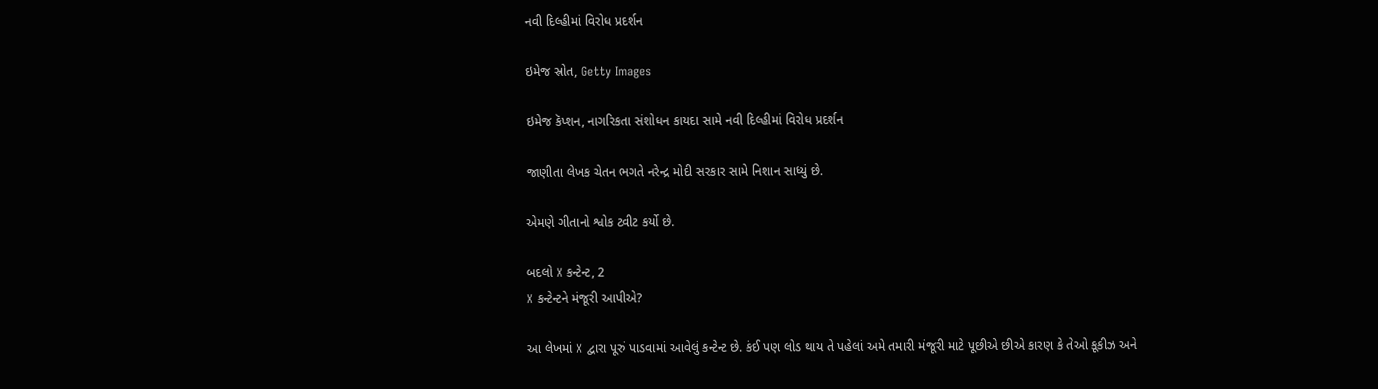નવી દિલ્હીમાં વિરોધ પ્રદર્શન

ઇમેજ સ્રોત, Getty Images

ઇમેજ કૅપ્શન, નાગરિકતા સંશોધન કાયદા સામે નવી દિલ્હીમાં વિરોધ પ્રદર્શન

જાણીતા લેખક ચેતન ભગતે નરેન્દ્ર મોદી સરકાર સામે નિશાન સાધ્યું છે.

એમણે ગીતાનો શ્વોક ટ્વીટ કર્યો છે.

બદલો X કન્ટેન્ટ, 2
X કન્ટેન્ટને મંજૂરી આપીએ?

આ લેખમાં X દ્વારા પૂરું પાડવામાં આવેલું કન્ટેન્ટ છે. કંઈ પણ લોડ થાય તે પહેલાં અમે તમારી મંજૂરી માટે પૂછીએ છીએ કારણ કે તેઓ કૂકીઝ અને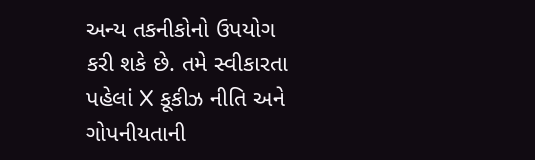અન્ય તકનીકોનો ઉપયોગ કરી શકે છે. તમે સ્વીકારતા પહેલાં X કૂકીઝ નીતિ અને ગોપનીયતાની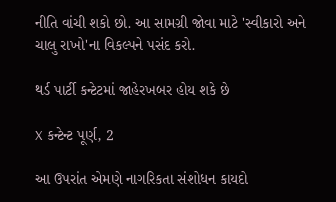નીતિ વાંચી શકો છો. આ સામગ્રી જોવા માટે 'સ્વીકારો અને ચાલુ રાખો'ના વિકલ્પને પસંદ કરો.

થર્ડ પાર્ટી કન્ટેટમાં જાહેરખબર હોય શકે છે

X કન્ટેન્ટ પૂર્ણ, 2

આ ઉપરાંત એમણે નાગરિકતા સંશોધન કાયદો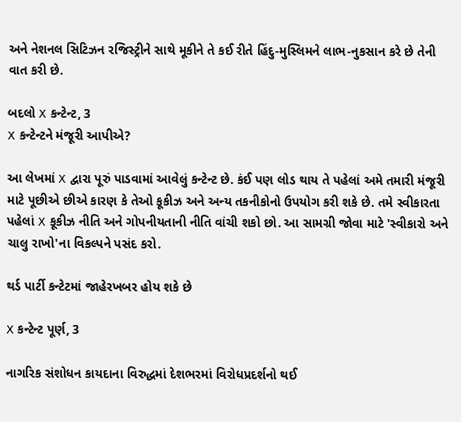અને નેશનલ સિટિઝન રજિસ્ટ્રીને સાથે મૂકીને તે કઈ રીતે હિંદુ-મુસ્લિમને લાભ-નુકસાન કરે છે તેની વાત કરી છે.

બદલો X કન્ટેન્ટ, 3
X કન્ટેન્ટને મંજૂરી આપીએ?

આ લેખમાં X દ્વારા પૂરું પાડવામાં આવેલું કન્ટેન્ટ છે. કંઈ પણ લોડ થાય તે પહેલાં અમે તમારી મંજૂરી માટે પૂછીએ છીએ કારણ કે તેઓ કૂકીઝ અને અન્ય તકનીકોનો ઉપયોગ કરી શકે છે. તમે સ્વીકારતા પહેલાં X કૂકીઝ નીતિ અને ગોપનીયતાની નીતિ વાંચી શકો છો. આ સામગ્રી જોવા માટે 'સ્વીકારો અને ચાલુ રાખો'ના વિકલ્પને પસંદ કરો.

થર્ડ પાર્ટી કન્ટેટમાં જાહેરખબર હોય શકે છે

X કન્ટેન્ટ પૂર્ણ, 3

નાગરિક સંશોધન કાયદાના વિરુદ્ધમાં દેશભરમાં વિરોધપ્રદર્શનો થઈ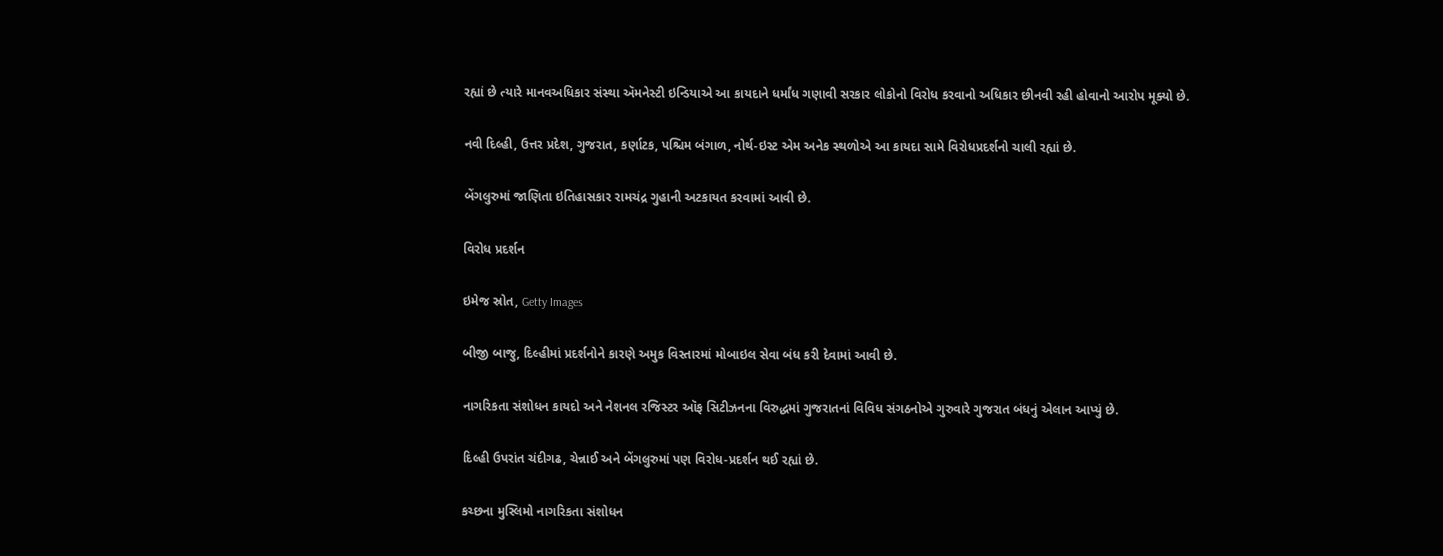રહ્યાં છે ત્યારે માનવઅધિકાર સંસ્થા ઍમનેસ્ટી ઇન્ડિયાએ આ કાયદાને ધર્માંધ ગણાવી સરકાર લોકોનો વિરોધ કરવાનો અધિકાર છીનવી રહી હોવાનો આરોપ મૂક્યો છે.

નવી દિલ્હી, ઉત્તર પ્રદેશ, ગુજરાત, કર્ણાટક, પશ્ચિમ બંગાળ, નોર્થ-ઇસ્ટ એમ અનેક સ્થળોએ આ કાયદા સામે વિરોધપ્રદર્શનો ચાલી રહ્યાં છે.

બેંગલુરુમાં જાણિતા ઇતિહાસકાર રામચંદ્ર ગુહાની અટકાયત કરવામાં આવી છે.

વિરોધ પ્રદર્શન

ઇમેજ સ્રોત, Getty Images

બીજી બાજુ, દિલ્હીમાં પ્રદર્શનોને કારણે અમુક વિસ્તારમાં મોબાઇલ સેવા બંધ કરી દેવામાં આવી છે.

નાગરિકતા સંશોધન કાયદો અને નેશનલ રજિસ્ટર ઑફ સિટીઝનના વિરુદ્ધમાં ગુજરાતનાં વિવિધ સંગઠનોએ ગુરુવારે ગુજરાત બંધનું એલાન આપ્યું છે.

દિલ્હી ઉપરાંત ચંદીગઢ, ચેન્નાઈ અને બેંગલુરુમાં પણ વિરોધ-પ્રદર્શન થઈ રહ્યાં છે.

કચ્છના મુસ્લિમો નાગરિકતા સંશોધન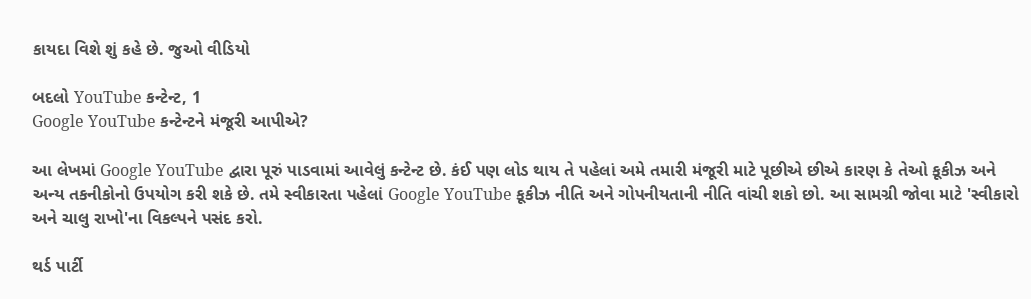કાયદા વિશે શું કહે છે. જુઓ વીડિયો

બદલો YouTube કન્ટેન્ટ, 1
Google YouTube કન્ટેન્ટને મંજૂરી આપીએ?

આ લેખમાં Google YouTube દ્વારા પૂરું પાડવામાં આવેલું કન્ટેન્ટ છે. કંઈ પણ લોડ થાય તે પહેલાં અમે તમારી મંજૂરી માટે પૂછીએ છીએ કારણ કે તેઓ કૂકીઝ અને અન્ય તકનીકોનો ઉપયોગ કરી શકે છે. તમે સ્વીકારતા પહેલાં Google YouTube કૂકીઝ નીતિ અને ગોપનીયતાની નીતિ વાંચી શકો છો. આ સામગ્રી જોવા માટે 'સ્વીકારો અને ચાલુ રાખો'ના વિકલ્પને પસંદ કરો.

થર્ડ પાર્ટી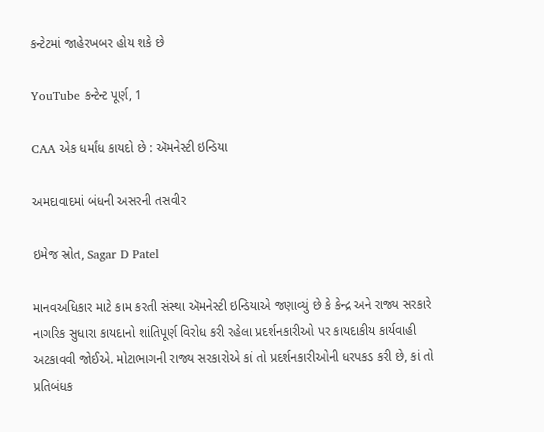કન્ટેટમાં જાહેરખબર હોય શકે છે

YouTube કન્ટેન્ટ પૂર્ણ, 1

CAA એક ધર્માંધ કાયદો છે : ઍમનેસ્ટી ઇન્ડિયા

અમદાવાદમાં બંધની અસરની તસવીર

ઇમેજ સ્રોત, Sagar D Patel

માનવઅધિકાર માટે કામ કરતી સંસ્થા ઍમનેસ્ટી ઇન્ડિયાએ જણાવ્યું છે કે કેન્દ્ર અને રાજ્ય સરકારે નાગરિક સુધારા કાયદાનો શાંતિપૂર્ણ વિરોધ કરી રહેલા પ્રદર્શનકારીઓ પર કાયદાકીય કાર્યવાહી અટકાવવી જોઈએ. મોટાભાગની રાજ્ય સરકારોએ કાં તો પ્રદર્શનકારીઓની ધરપકડ કરી છે, કાં તો પ્રતિબંધક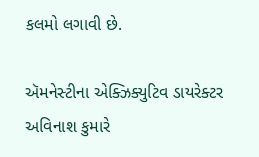કલમો લગાવી છે.

ઍમનેસ્ટીના એક્ઝિક્યુટિવ ડાયરેક્ટર અવિનાશ કુમારે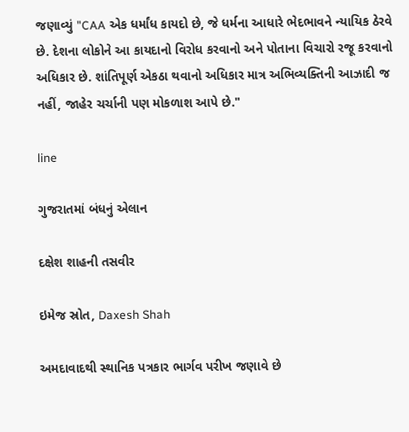જણાવ્યું "CAA એક ધર્માંધ કાયદો છે, જે ધર્મના આધારે ભેદભાવને ન્યાયિક ઠેરવે છે. દેશના લોકોને આ કાયદાનો વિરોધ કરવાનો અને પોતાના વિચારો રજૂ કરવાનો અધિકાર છે. શાંતિપૂર્ણ એકઠા થવાનો અધિકાર માત્ર અભિવ્યક્તિની આઝાદી જ નહીં, જાહેર ચર્ચાની પણ મોકળાશ આપે છે."

line

ગુજરાતમાં બંધનું એલાન

દક્ષેશ શાહની તસવીર

ઇમેજ સ્રોત, Daxesh Shah

અમદાવાદથી સ્થાનિક પત્રકાર ભાર્ગવ પરીખ જણાવે છે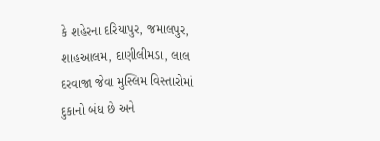કે શહેરના દરિયાપુર, જમાલપુર, શાહઆલમ, દાણીલીમડા, લાલ દરવાજા જેવા મુસ્લિમ વિસ્તારોમાં દુકાનો બંધ છે અને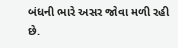બંધની ભારે અસર જોવા મળી રહી છે.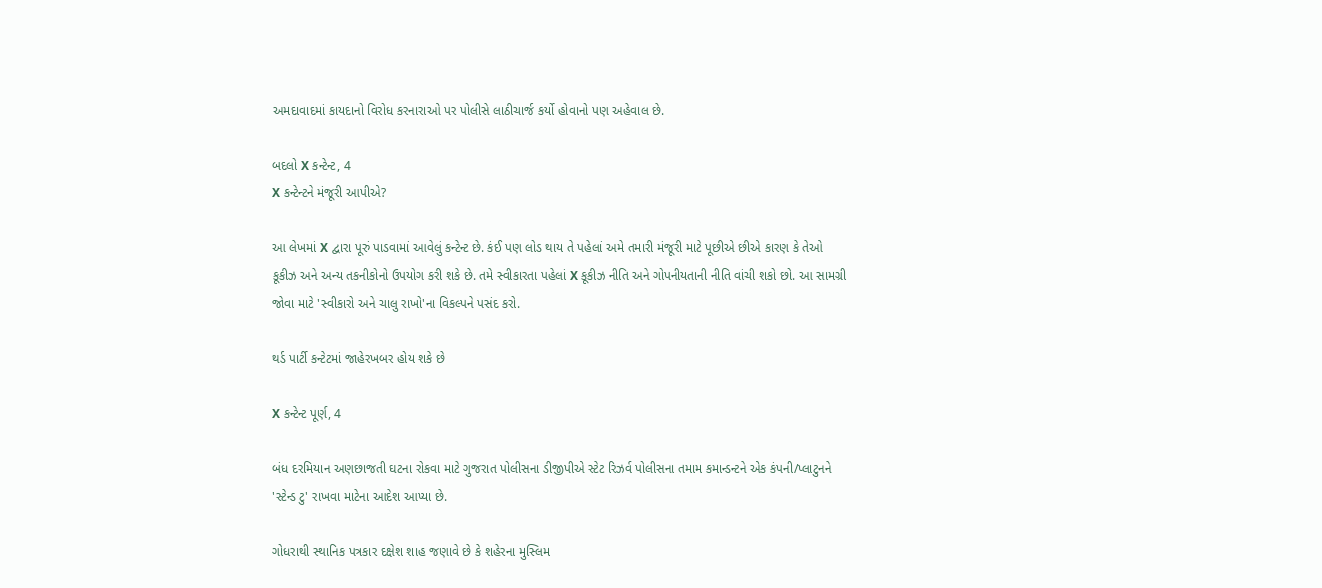અમદાવાદમાં કાયદાનો વિરોધ કરનારાઓ પર પોલીસે લાઠીચાર્જ કર્યો હોવાનો પણ અહેવાલ છે.

બદલો X કન્ટેન્ટ, 4
X કન્ટેન્ટને મંજૂરી આપીએ?

આ લેખમાં X દ્વારા પૂરું પાડવામાં આવેલું કન્ટેન્ટ છે. કંઈ પણ લોડ થાય તે પહેલાં અમે તમારી મંજૂરી માટે પૂછીએ છીએ કારણ કે તેઓ કૂકીઝ અને અન્ય તકનીકોનો ઉપયોગ કરી શકે છે. તમે સ્વીકારતા પહેલાં X કૂકીઝ નીતિ અને ગોપનીયતાની નીતિ વાંચી શકો છો. આ સામગ્રી જોવા માટે 'સ્વીકારો અને ચાલુ રાખો'ના વિકલ્પને પસંદ કરો.

થર્ડ પાર્ટી કન્ટેટમાં જાહેરખબર હોય શકે છે

X કન્ટેન્ટ પૂર્ણ, 4

બંધ દરમિયાન અણછાજતી ઘટના રોકવા માટે ગુજરાત પોલીસના ડીજીપીએ સ્ટેટ રિઝર્વ પોલીસના તમામ કમાન્ડન્ટને એક કંપની/પ્લાટુનને 'સ્ટેન્ડ ટુ' રાખવા માટેના આદેશ આપ્યા છે.

ગોધરાથી સ્થાનિક પત્રકાર દક્ષેશ શાહ જણાવે છે કે શહેરના મુસ્લિમ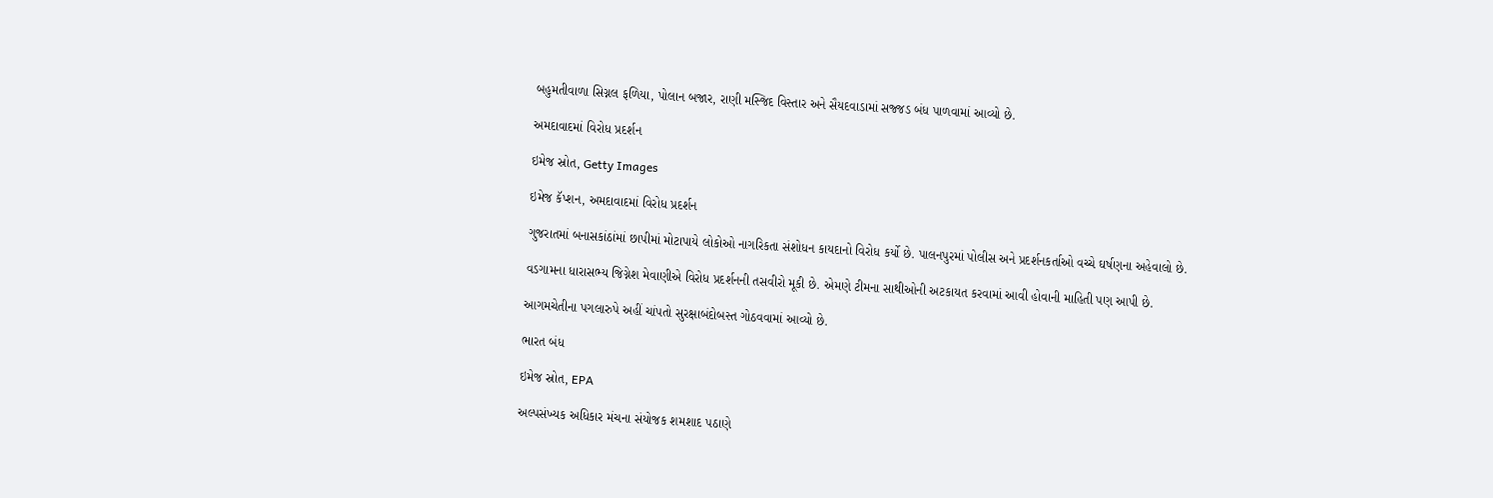બહુમતીવાળા સિગ્નલ ફળિયા, પોલાન બજાર, રાણી મસ્જિદ વિસ્તાર અને સૈયદવાડામાં સજ્જડ બંધ પાળવામાં આવ્યો છે.

અમદાવાદમાં વિરોધ પ્રદર્શન

ઇમેજ સ્રોત, Getty Images

ઇમેજ કૅપ્શન, અમદાવાદમાં વિરોધ પ્રદર્શન

ગુજરાતમાં બનાસકાંઠાંમાં છાપીમાં મોટાપાયે લોકોઓ નાગરિકતા સંશોધન કાયદાનો વિરોધ કર્યો છે. પાલનપુરમાં પોલીસ અને પ્રદર્શનકર્તાઓ વચ્ચે ઘર્ષણના અહેવાલો છે.

વડગામના ધારાસભ્ય જિગ્નેશ મેવાણીએ વિરોધ પ્રદર્શનની તસવીરો મૂકી છે. એમણે ટીમના સાથીઓની અટકાયત કરવામાં આવી હોવાની માહિતી પણ આપી છે.

આગમચેતીના પગલારુપે અહીં ચાંપતો સુરક્ષાબંદોબસ્ત ગોઠવવામાં આવ્યો છે.

ભારત બંધ

ઇમેજ સ્રોત, EPA

અલ્પસંખ્યક અધિકાર મંચના સંયોજક શમશાદ પઠાણે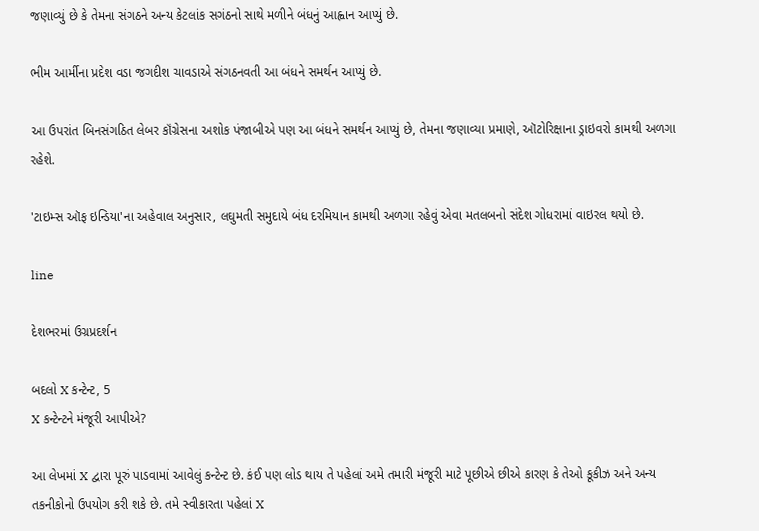જણાવ્યું છે કે તેમના સંગઠને અન્ય કેટલાંક સગંઠનો સાથે મળીને બંધનું આહ્વાન આપ્યું છે.

ભીમ આર્મીના પ્રદેશ વડા જગદીશ ચાવડાએ સંગઠનવતી આ બંધને સમર્થન આપ્યું છે.

આ ઉપરાંત બિનસંગઠિત લેબર કૉંગ્રેસના અશોક પંજાબીએ પણ આ બંધને સમર્થન આપ્યું છે, તેમના જણાવ્યા પ્રમાણે, ઑટોરિક્ષાના ડ્રાઇવરો કામથી અળગા રહેશે.

'ટાઇમ્સ ઑફ ઇન્ડિયા'ના અહેવાલ અનુસાર, લઘુમતી સમુદાયે બંધ દરમિયાન કામથી અળગા રહેવું એવા મતલબનો સંદેશ ગોધરામાં વાઇરલ થયો છે.

line

દેશભરમાં ઉગ્રપ્રદર્શન

બદલો X કન્ટેન્ટ, 5
X કન્ટેન્ટને મંજૂરી આપીએ?

આ લેખમાં X દ્વારા પૂરું પાડવામાં આવેલું કન્ટેન્ટ છે. કંઈ પણ લોડ થાય તે પહેલાં અમે તમારી મંજૂરી માટે પૂછીએ છીએ કારણ કે તેઓ કૂકીઝ અને અન્ય તકનીકોનો ઉપયોગ કરી શકે છે. તમે સ્વીકારતા પહેલાં X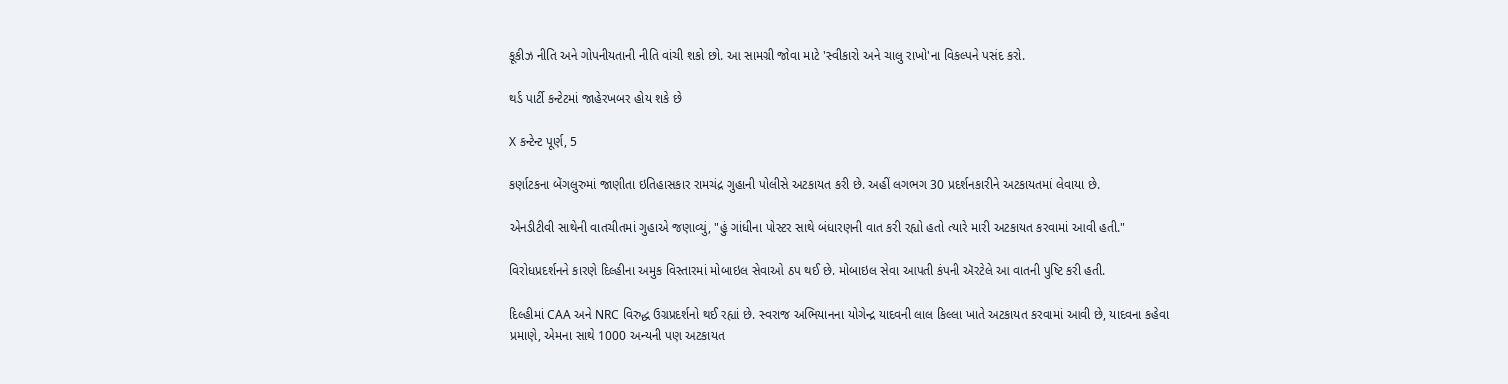કૂકીઝ નીતિ અને ગોપનીયતાની નીતિ વાંચી શકો છો. આ સામગ્રી જોવા માટે 'સ્વીકારો અને ચાલુ રાખો'ના વિકલ્પને પસંદ કરો.

થર્ડ પાર્ટી કન્ટેટમાં જાહેરખબર હોય શકે છે

X કન્ટેન્ટ પૂર્ણ, 5

કર્ણાટકના બેંગલુરુમાં જાણીતા ઇતિહાસકાર રામચંદ્ર ગુહાની પોલીસે અટકાયત કરી છે. અહીં લગભગ 30 પ્રદર્શનકારીને અટકાયતમાં લેવાયા છે.

એનડીટીવી સાથેની વાતચીતમાં ગુહાએ જણાવ્યું, "હું ગાંધીના પોસ્ટર સાથે બંધારણની વાત કરી રહ્યો હતો ત્યારે મારી અટકાયત કરવામાં આવી હતી."

વિરોધપ્રદર્શનને કારણે દિલ્હીના અમુક વિસ્તારમાં મોબાઇલ સેવાઓ ઠપ થઈ છે. મોબાઇલ સેવા આપતી કંપની ઍરટેલે આ વાતની પુષ્ટિ કરી હતી.

દિલ્હીમાં CAA અને NRC વિરુદ્ધ ઉગ્રપ્રદર્શનો થઈ રહ્યાં છે. સ્વરાજ અભિયાનના યોગેન્દ્ર યાદવની લાલ કિલ્લા ખાતે અટકાયત કરવામાં આવી છે, યાદવના કહેવા પ્રમાણે, એમના સાથે 1000 અન્યની પણ અટકાયત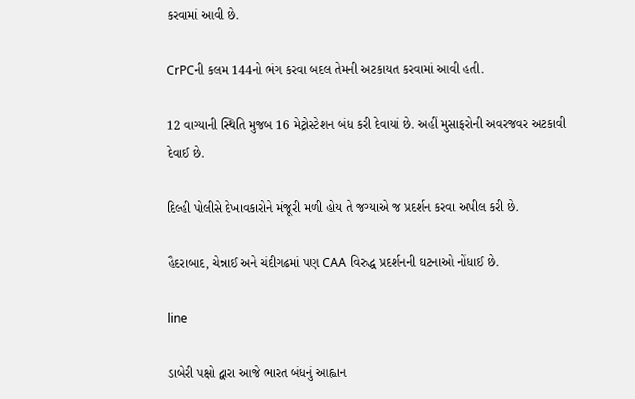કરવામાં આવી છે.

CrPCની કલમ 144નો ભંગ કરવા બદલ તેમની અટકાયત કરવામાં આવી હતી.

12 વાગ્યાની સ્થિતિ મુજબ 16 મેટ્રોસ્ટેશન બંધ કરી દેવાયાં છે. અહીં મુસાફરોની અવરજવર અટકાવી દેવાઈ છે.

દિલ્હી પોલીસે દેખાવકારોને મંજૂરી મળી હોય તે જગ્યાએ જ પ્રદર્શન કરવા અપીલ કરી છે.

હૈદરાબાદ, ચેન્નાઈ અને ચંદીગઢમાં પણ CAA વિરુદ્ધ પ્રદર્શનની ઘટનાઓ નોંધાઈ છે.

line

ડાબેરી પક્ષો દ્વારા આજે ભારત બંધનું આહ્વાન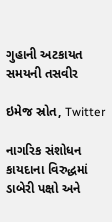ગુહાની અટકાયત સમયની તસવીર

ઇમેજ સ્રોત, Twitter

નાગરિક સંશોધન કાયદાના વિરુદ્ધમાં ડાબેરી પક્ષો અને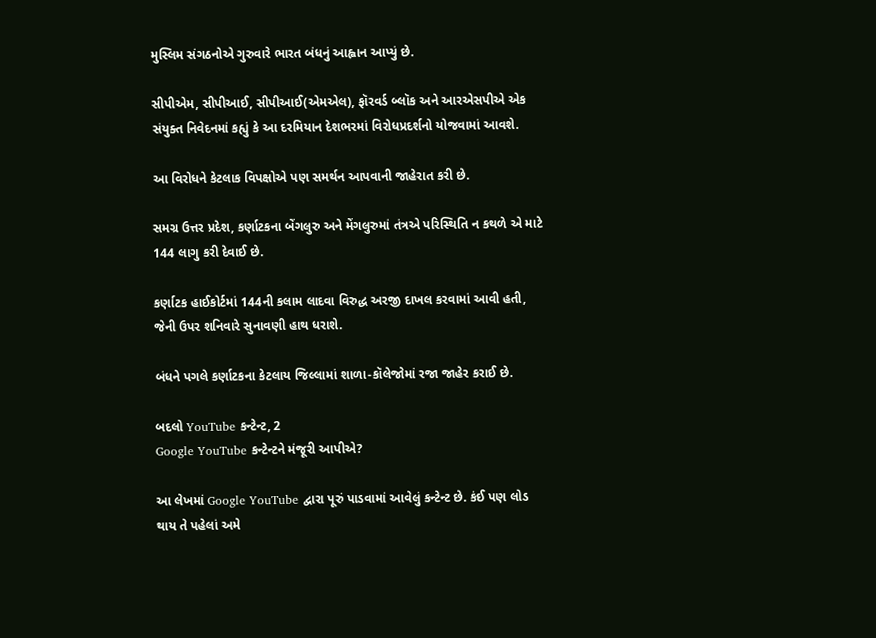મુસ્લિમ સંગઠનોએ ગુરુવારે ભારત બંધનું આહ્વાન આપ્યું છે.

સીપીએમ, સીપીઆઈ, સીપીઆઈ(એમએલ), ફૉરવર્ડ બ્લૉક અને આરએસપીએ એક સંયુક્ત નિવેદનમાં કહ્યું કે આ દરમિયાન દેશભરમાં વિરોધપ્રદર્શનો યોજવામાં આવશે.

આ વિરોધને કેટલાક વિપક્ષોએ પણ સમર્થન આપવાની જાહેરાત કરી છે.

સમગ્ર ઉત્તર પ્રદેશ, કર્ણાટકના બેંગલુરુ અને મેંગલુરુમાં તંત્રએ પરિસ્થિતિ ન કથળે એ માટે 144 લાગુ કરી દેવાઈ છે.

કર્ણાટક હાઈકોર્ટમાં 144ની કલામ લાદવા વિરુદ્ધ અરજી દાખલ કરવામાં આવી હતી, જેની ઉપર શનિવારે સુનાવણી હાથ ધરાશે.

બંધને પગલે કર્ણાટકના કેટલાય જિલ્લામાં શાળા-કૉલેજોમાં રજા જાહેર કરાઈ છે.

બદલો YouTube કન્ટેન્ટ, 2
Google YouTube કન્ટેન્ટને મંજૂરી આપીએ?

આ લેખમાં Google YouTube દ્વારા પૂરું પાડવામાં આવેલું કન્ટેન્ટ છે. કંઈ પણ લોડ થાય તે પહેલાં અમે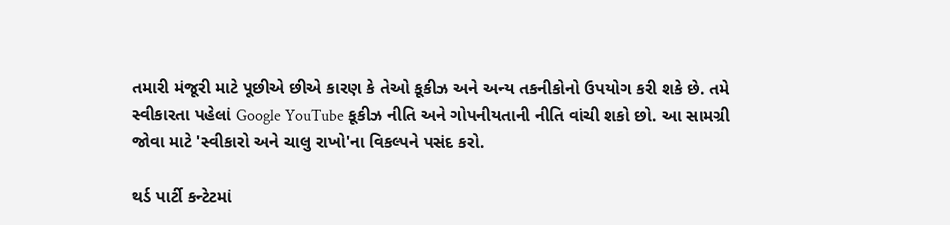તમારી મંજૂરી માટે પૂછીએ છીએ કારણ કે તેઓ કૂકીઝ અને અન્ય તકનીકોનો ઉપયોગ કરી શકે છે. તમે સ્વીકારતા પહેલાં Google YouTube કૂકીઝ નીતિ અને ગોપનીયતાની નીતિ વાંચી શકો છો. આ સામગ્રી જોવા માટે 'સ્વીકારો અને ચાલુ રાખો'ના વિકલ્પને પસંદ કરો.

થર્ડ પાર્ટી કન્ટેટમાં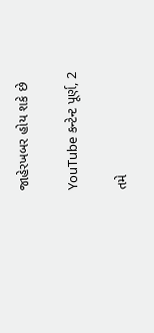જાહેરખબર હોય શકે છે

YouTube કન્ટેન્ટ પૂર્ણ, 2

તમે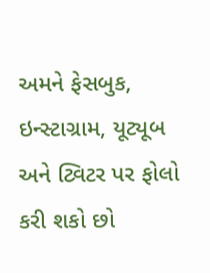અમને ફેસબુક, ઇન્સ્ટાગ્રામ, યૂટ્યૂબ અને ટ્વિટર પર ફોલો કરી શકો છો